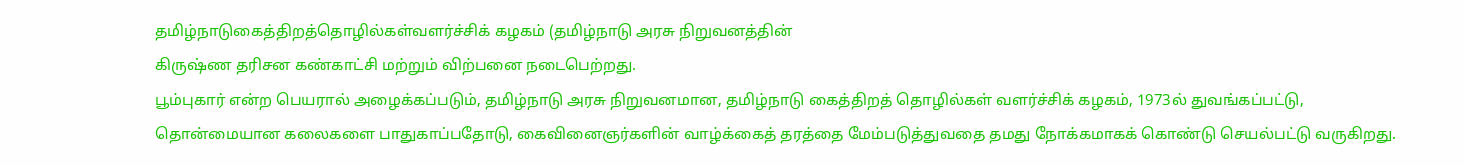தமிழ்நாடுகைத்திறத்தொழில்கள்வளர்ச்சிக் கழகம் (தமிழ்நாடு அரசு நிறுவனத்தின்
கிருஷ்ண தரிசன கண்காட்சி மற்றும் விற்பனை நடைபெற்றது.
பூம்புகார் என்ற பெயரால் அழைக்கப்படும், தமிழ்நாடு அரசு நிறுவனமான, தமிழ்நாடு கைத்திறத் தொழில்கள் வளர்ச்சிக் கழகம், 1973ல் துவங்கப்பட்டு, தொன்மையான கலைகளை பாதுகாப்பதோடு, கைவினைஞர்களின் வாழ்க்கைத் தரத்தை மேம்படுத்துவதை தமது நோக்கமாகக் கொண்டு செயல்பட்டு வருகிறது.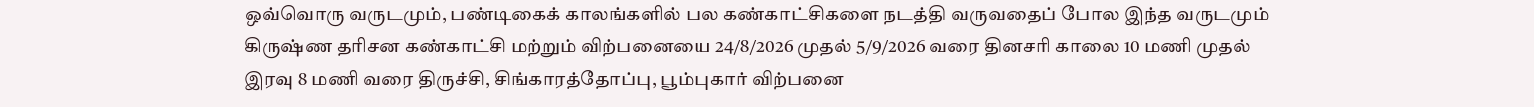ஒவ்வொரு வருடமும், பண்டிகைக் காலங்களில் பல கண்காட்சிகளை நடத்தி வருவதைப் போல இந்த வருடமும் கிருஷ்ண தரிசன கண்காட்சி மற்றும் விற்பனையை 24/8/2026 முதல் 5/9/2026 வரை தினசரி காலை 10 மணி முதல் இரவு 8 மணி வரை திருச்சி, சிங்காரத்தோப்பு, பூம்புகார் விற்பனை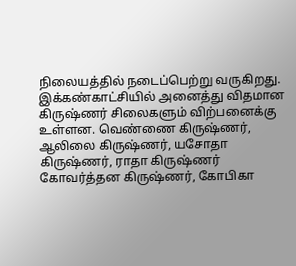நிலையத்தில் நடைப்பெற்று வருகிறது.
இக்கண்காட்சியில் அனைத்து விதமான கிருஷ்ணர் சிலைகளும் விற்பனைக்கு உள்ளன. வெண்ணை கிருஷ்ணர், ஆலிலை கிருஷ்ணர், யசோதா கிருஷ்ணர், ராதா கிருஷ்ணர் கோவர்த்தன கிருஷ்ணர், கோபிகா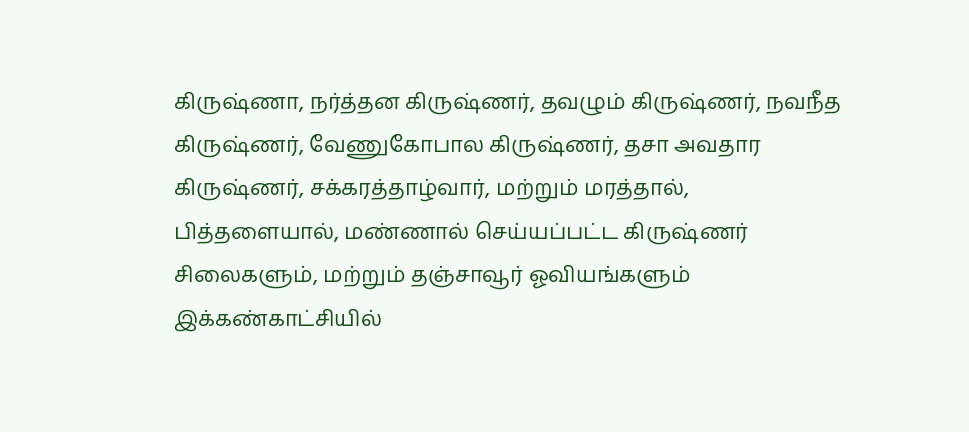கிருஷ்ணா, நர்த்தன கிருஷ்ணர், தவழும் கிருஷ்ணர், நவநீத கிருஷ்ணர், வேணுகோபால கிருஷ்ணர், தசா அவதார கிருஷ்ணர், சக்கரத்தாழ்வார், மற்றும் மரத்தால், பித்தளையால், மண்ணால் செய்யப்பட்ட கிருஷ்ணர் சிலைகளும், மற்றும் தஞ்சாவூர் ஓவியங்களும் இக்கண்காட்சியில்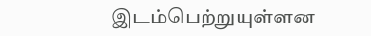இடம்பெற்றுயுள்ளன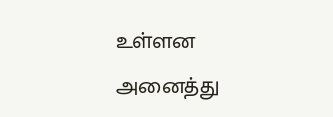உள்ளன அனைத்து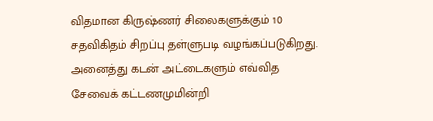விதமான கிருஷ்ணர் சிலைகளுக்கும் 10 சதவிகிதம் சிறப்பு தள்ளுபடி வழங்கப்படுகிறது.
அனைத்து கடன் அட்டைகளும் எவ்வித சேவைக் கட்டணமுமின்றி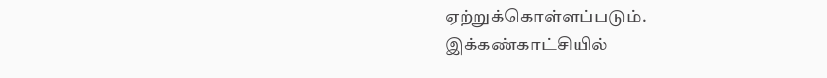ஏற்றுக்கொள்ளப்படும்.
இக்கண்காட்சியில்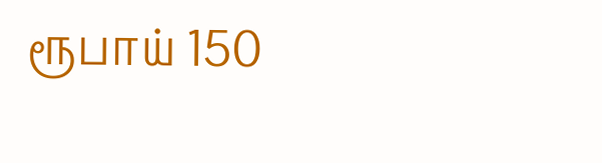ரூபாய் 150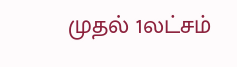முதல் 1லட்சம்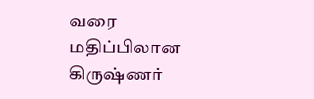வரை மதிப்பிலான கிருஷ்ணர்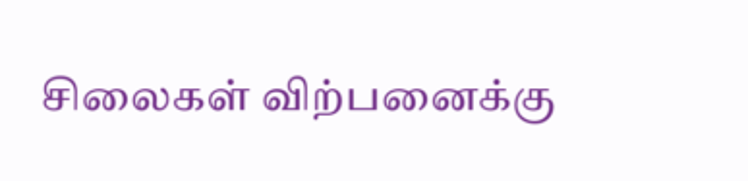சிலைகள் விற்பனைக்கு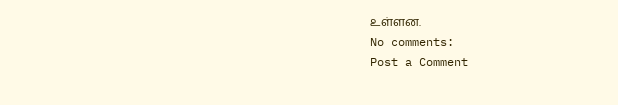உள்ளன.
No comments:
Post a Comment